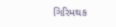ગિરિમથક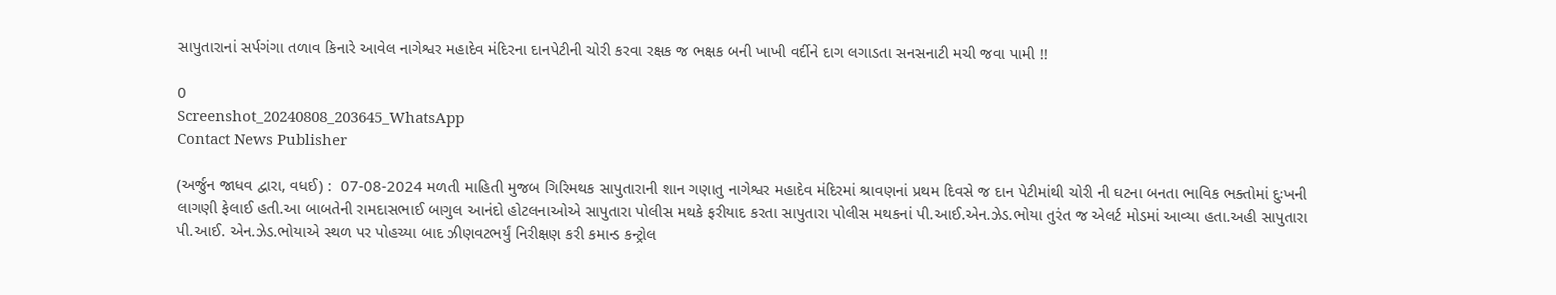સાપુતારાનાં સર્પગંગા તળાવ કિનારે આવેલ નાગેશ્વર મહાદેવ મંદિરના દાનપેટીની ચોરી કરવા રક્ષક જ ભક્ષક બની ખાખી વર્દીને દાગ લગાડતા સનસનાટી મચી જવા પામી !!

0
Screenshot_20240808_203645_WhatsApp
Contact News Publisher

(અર્જુન જાધવ દ્વારા, વધઈ) :  07-08-2024 મળતી માહિતી મુજબ ગિરિમથક સાપુતારાની શાન ગણાતુ નાગેશ્વર મહાદેવ મંદિરમાં શ્રાવણનાં પ્રથમ દિવસે જ દાન પેટીમાંથી ચોરી ની ઘટના બનતા ભાવિક ભક્તોમાં દુઃખની લાગણી ફેલાઈ હતી.આ બાબતેની રામદાસભાઈ બાગુલ આનંદો હોટલનાઓએ સાપુતારા પોલીસ મથકે ફરીયાદ કરતા સાપુતારા પોલીસ મથકનાં પી.આઈ.એન.ઝેડ.ભોયા તુરંત જ એલર્ટ મોડમાં આવ્યા હતા.અહી સાપુતારા પી.આઈ. એન.ઝેડ.ભોયાએ સ્થળ પર પોહચ્યા બાદ ઝીણવટભર્યું નિરીક્ષણ કરી કમાન્ડ કન્ટ્રોલ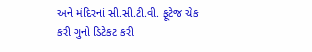અને મંદિરનાં સી.સી.ટી.વી. ફૂટેજ ચેક કરી ગુનો ડિટેકટ કરી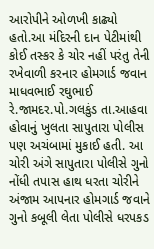આરોપીને ઓળખી કાઢ્યો હતો.આ મંદિરની દાન પેટીમાંથી કોઈ તસ્કર કે ચોર નહીં પરંતુ તેની રખેવાળી કરનાર હોમગાર્ડ જવાન માધવભાઈ રઘુભાઈ રે.જામદર.પો.ગલકુંડ તા.આહવા હોવાનું ખુલતા સાપુતારા પોલીસ પણ અચંબામાં મુકાઈ હતી. આ ચોરી અંગે સાપુતારા પોલીસે ગુનો નોંધી તપાસ હાથ ધરતા ચોરીને અંજામ આપનાર હોમગાર્ડ જવાને ગુનો કબૂલી લેતા પોલીસે ધરપકડ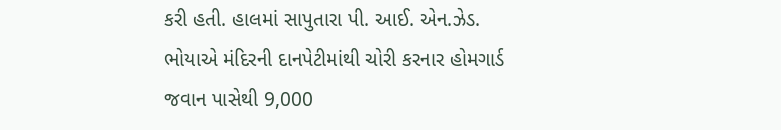કરી હતી. હાલમાં સાપુતારા પી. આઈ. એન.ઝેડ. ભોયાએ મંદિરની દાનપેટીમાંથી ચોરી કરનાર હોમગાર્ડ જવાન પાસેથી 9,000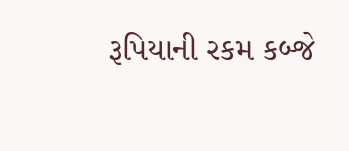રૂપિયાની રકમ કબ્જે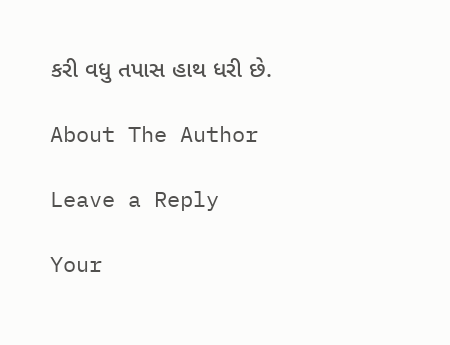કરી વધુ તપાસ હાથ ધરી છે.

About The Author

Leave a Reply

Your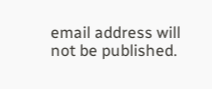email address will not be published.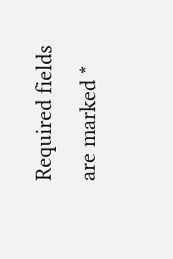Required fields are marked *